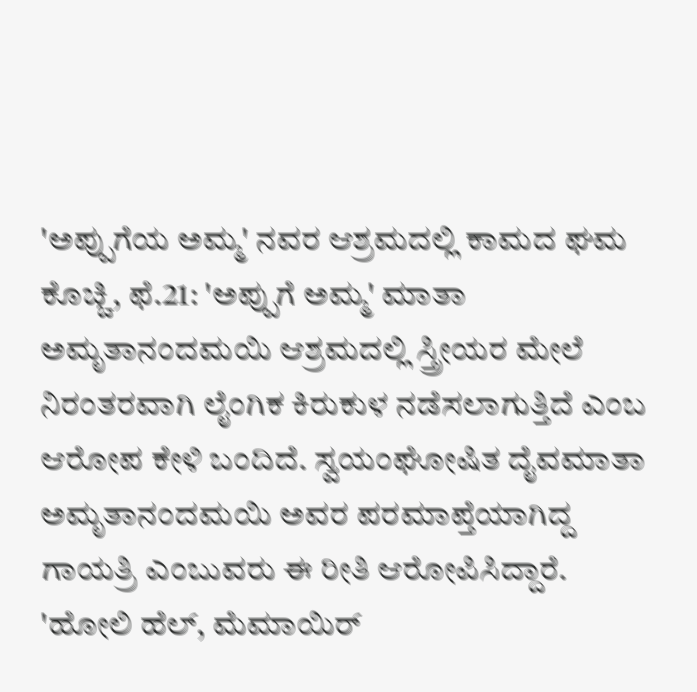'ಅಪ್ಪುಗೆಯ ಅಮ್ಮ' ನವರ ಆಶ್ರಮದಲ್ಲಿ ಕಾಮದ ಘಮ
ಕೊಚ್ಚಿ, ಫೆ.21: 'ಅಪ್ಪುಗೆ ಅಮ್ಮ' ಮಾತಾ ಅಮೃತಾನಂದಮಯಿ ಆಶ್ರಮದಲ್ಲಿ ಸ್ತ್ರೀಯರ ಮೇಲೆ ನಿರಂತರವಾಗಿ ಲೈಂಗಿಕ ಕಿರುಕುಳ ನಡೆಸಲಾಗುತ್ತಿದೆ ಎಂಬ ಆರೋಪ ಕೇಳಿ ಬಂದಿದೆ. ಸ್ವಯಂಘೋಷಿತ ದೈವಮಾತಾ ಅಮೃತಾನಂದಮಯಿ ಅವರ ಪರಮಾಪ್ತೆಯಾಗಿದ್ದ ಗಾಯತ್ರಿ ಎಂಬುವರು ಈ ರೀತಿ ಆರೋಪಿಸಿದ್ದಾರೆ.
'ಹೋಲಿ ಹೆಲ್, ಮೆಮಾಯಿರ್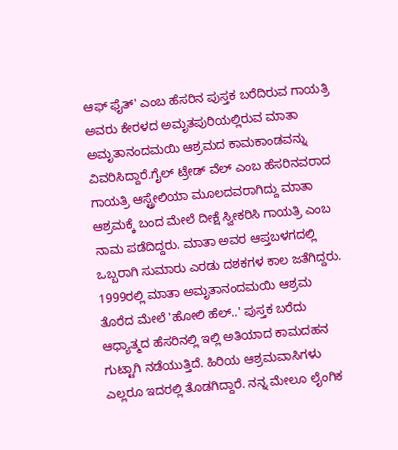ಆಫ್ ಫೈತ್' ಎಂಬ ಹೆಸರಿನ ಪುಸ್ತಕ ಬರೆದಿರುವ ಗಾಯತ್ರಿ ಅವರು ಕೇರಳದ ಅಮೃತಪುರಿಯಲ್ಲಿರುವ ಮಾತಾ ಅಮೃತಾನಂದಮಯಿ ಆಶ್ರಮದ ಕಾಮಕಾಂಡವನ್ನು ವಿವರಿಸಿದ್ದಾರೆ.ಗೈಲ್ ಟ್ರೇಡ್ ವೆಲ್ ಎಂಬ ಹೆಸರಿನವರಾದ ಗಾಯತ್ರಿ ಆಸ್ಟ್ರೇಲಿಯಾ ಮೂಲದವರಾಗಿದ್ದು ಮಾತಾ ಆಶ್ರಮಕ್ಕೆ ಬಂದ ಮೇಲೆ ದೀಕ್ಷೆ ಸ್ವೀಕರಿಸಿ ಗಾಯತ್ರಿ ಎಂಬ ನಾಮ ಪಡೆದಿದ್ದರು. ಮಾತಾ ಅವರ ಆಪ್ತಬಳಗದಲ್ಲಿ ಒಬ್ಬರಾಗಿ ಸುಮಾರು ಎರಡು ದಶಕಗಳ ಕಾಲ ಜತೆಗಿದ್ದರು.
1999ರಲ್ಲಿ ಮಾತಾ ಅಮೃತಾನಂದಮಯಿ ಆಶ್ರಮ ತೊರೆದ ಮೇಲೆ 'ಹೋಲಿ ಹೆಲ್..' ಪುಸ್ತಕ ಬರೆದು ಆಧ್ಯಾತ್ಮದ ಹೆಸರಿನಲ್ಲಿ ಇಲ್ಲಿ ಅತಿಯಾದ ಕಾಮದಹನ ಗುಟ್ಟಾಗಿ ನಡೆಯುತ್ತಿದೆ. ಹಿರಿಯ ಆಶ್ರಮವಾಸಿಗಳು ಎಲ್ಲರೂ ಇದರಲ್ಲಿ ತೊಡಗಿದ್ದಾರೆ. ನನ್ನ ಮೇಲೂ ಲೈಂಗಿಕ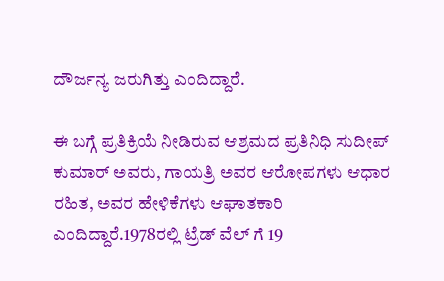ದೌರ್ಜನ್ಯ ಜರುಗಿತ್ತು ಎಂದಿದ್ದಾರೆ.

ಈ ಬಗ್ಗೆ ಪ್ರತಿಕ್ರಿಯೆ ನೀಡಿರುವ ಆಶ್ರಮದ ಪ್ರತಿನಿಧಿ ಸುದೀಪ್ ಕುಮಾರ್ ಅವರು, ಗಾಯತ್ರಿ ಅವರ ಆರೋಪಗಳು ಆಧಾರ ರಹಿತ, ಅವರ ಹೇಳಿಕೆಗಳು ಆಘಾತಕಾರಿ ಎಂದಿದ್ದಾರೆ.1978ರಲ್ಲಿ ಟ್ರೆಡ್ ವೆಲ್ ಗೆ 19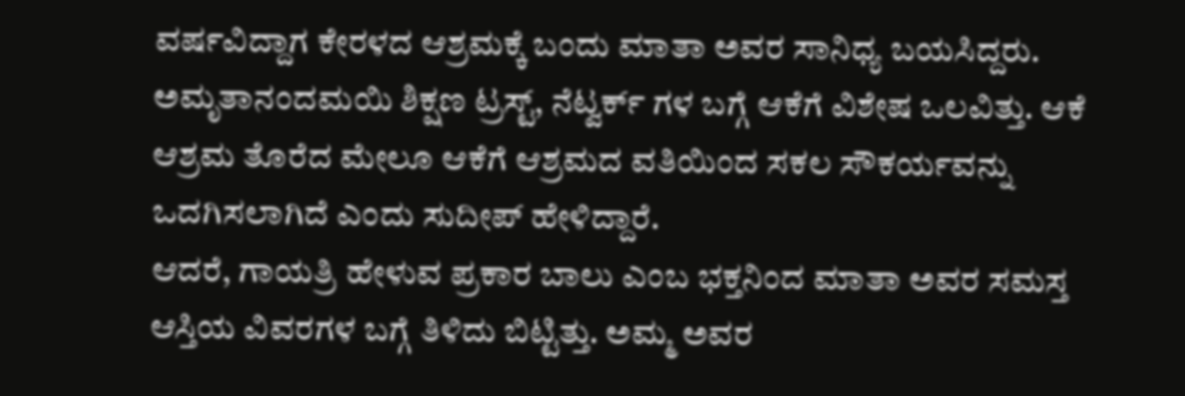ವರ್ಷವಿದ್ದಾಗ ಕೇರಳದ ಆಶ್ರಮಕ್ಕೆ ಬಂದು ಮಾತಾ ಅವರ ಸಾನಿಧ್ಯ ಬಯಸಿದ್ದರು. ಅಮೃತಾನಂದಮಯಿ ಶಿಕ್ಷಣ ಟ್ರಸ್ಟ್, ನೆಟ್ವರ್ಕ್ ಗಳ ಬಗ್ಗೆ ಆಕೆಗೆ ವಿಶೇಷ ಒಲವಿತ್ತು. ಆಕೆ ಆಶ್ರಮ ತೊರೆದ ಮೇಲೂ ಆಕೆಗೆ ಆಶ್ರಮದ ವತಿಯಿಂದ ಸಕಲ ಸೌಕರ್ಯವನ್ನು ಒದಗಿಸಲಾಗಿದೆ ಎಂದು ಸುದೀಪ್ ಹೇಳಿದ್ದಾರೆ.
ಆದರೆ, ಗಾಯತ್ರಿ ಹೇಳುವ ಪ್ರಕಾರ ಬಾಲು ಎಂಬ ಭಕ್ತನಿಂದ ಮಾತಾ ಅವರ ಸಮಸ್ತ ಆಸ್ತಿಯ ವಿವರಗಳ ಬಗ್ಗೆ ತಿಳಿದು ಬಿಟ್ಟಿತ್ತು. ಅಮ್ಮ ಅವರ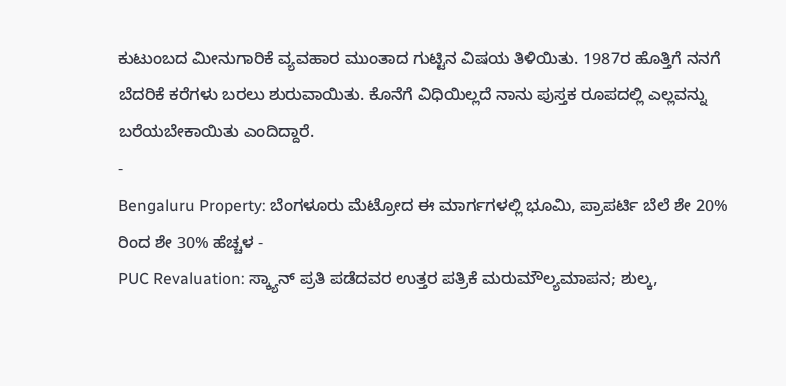ಕುಟುಂಬದ ಮೀನುಗಾರಿಕೆ ವ್ಯವಹಾರ ಮುಂತಾದ ಗುಟ್ಟಿನ ವಿಷಯ ತಿಳಿಯಿತು. 1987ರ ಹೊತ್ತಿಗೆ ನನಗೆ ಬೆದರಿಕೆ ಕರೆಗಳು ಬರಲು ಶುರುವಾಯಿತು. ಕೊನೆಗೆ ವಿಧಿಯಿಲ್ಲದೆ ನಾನು ಪುಸ್ತಕ ರೂಪದಲ್ಲಿ ಎಲ್ಲವನ್ನು ಬರೆಯಬೇಕಾಯಿತು ಎಂದಿದ್ದಾರೆ.
-
Bengaluru Property: ಬೆಂಗಳೂರು ಮೆಟ್ರೋದ ಈ ಮಾರ್ಗಗಳಲ್ಲಿ ಭೂಮಿ, ಪ್ರಾಪರ್ಟಿ ಬೆಲೆ ಶೇ 20% ರಿಂದ ಶೇ 30% ಹೆಚ್ಚಳ -
PUC Revaluation: ಸ್ಕ್ಯಾನ್ ಪ್ರತಿ ಪಡೆದವರ ಉತ್ತರ ಪತ್ರಿಕೆ ಮರುಮೌಲ್ಯಮಾಪನ; ಶುಲ್ಕ,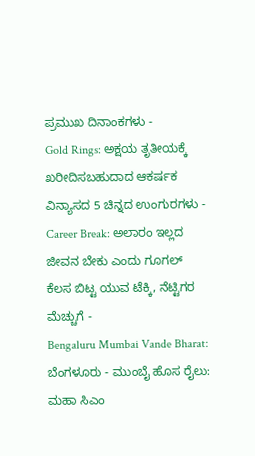ಪ್ರಮುಖ ದಿನಾಂಕಗಳು -
Gold Rings: ಅಕ್ಷಯ ತೃತೀಯಕ್ಕೆ ಖರೀದಿಸಬಹುದಾದ ಆಕರ್ಷಕ ವಿನ್ಯಾಸದ 5 ಚಿನ್ನದ ಉಂಗುರಗಳು -
Career Break: ಅಲಾರಂ ಇಲ್ಲದ ಜೀವನ ಬೇಕು ಎಂದು ಗೂಗಲ್ ಕೆಲಸ ಬಿಟ್ಟ ಯುವ ಟೆಕ್ಕಿ, ನೆಟ್ಟಿಗರ ಮೆಚ್ಚುಗೆ -
Bengaluru Mumbai Vande Bharat: ಬೆಂಗಳೂರು - ಮುಂಬೈ ಹೊಸ ರೈಲು: ಮಹಾ ಸಿಎಂ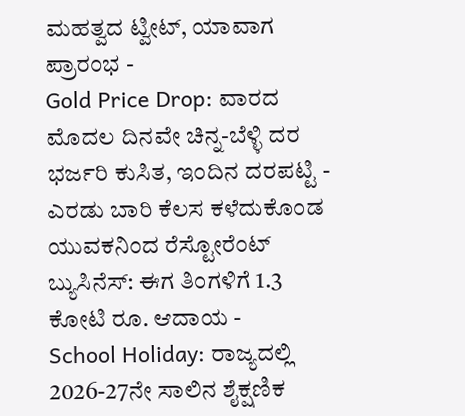ಮಹತ್ವದ ಟ್ವೀಟ್, ಯಾವಾಗ ಪ್ರಾರಂಭ -
Gold Price Drop: ವಾರದ ಮೊದಲ ದಿನವೇ ಚಿನ್ನ-ಬೆಳ್ಳಿ ದರ ಭರ್ಜರಿ ಕುಸಿತ, ಇಂದಿನ ದರಪಟ್ಟಿ -
ಎರಡು ಬಾರಿ ಕೆಲಸ ಕಳೆದುಕೊಂಡ ಯುವಕನಿಂದ ರೆಸ್ಟೋರೆಂಟ್ ಬ್ಯುಸಿನೆಸ್: ಈಗ ತಿಂಗಳಿಗೆ 1.3 ಕೋಟಿ ರೂ. ಆದಾಯ -
School Holiday: ರಾಜ್ಯದಲ್ಲಿ 2026-27ನೇ ಸಾಲಿನ ಶೈಕ್ಷಣಿಕ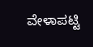ವೇಳಾಪಟ್ಟಿ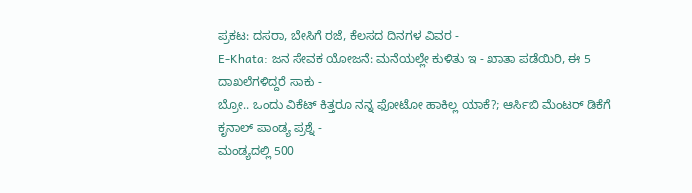ಪ್ರಕಟ: ದಸರಾ, ಬೇಸಿಗೆ ರಜೆ, ಕೆಲಸದ ದಿನಗಳ ವಿವರ -
E-Khata: ಜನ ಸೇವಕ ಯೋಜನೆ: ಮನೆಯಲ್ಲೇ ಕುಳಿತು ಇ - ಖಾತಾ ಪಡೆಯಿರಿ, ಈ 5 ದಾಖಲೆಗಳಿದ್ದರೆ ಸಾಕು -
ಬ್ರೋ.. ಒಂದು ವಿಕೆಟ್ ಕಿತ್ತರೂ ನನ್ನ ಫೋಟೋ ಹಾಕಿಲ್ಲ ಯಾಕೆ?; ಆರ್ಸಿಬಿ ಮೆಂಟರ್ ಡಿಕೆಗೆ ಕೃನಾಲ್ ಪಾಂಡ್ಯ ಪ್ರಶ್ನೆ -
ಮಂಡ್ಯದಲ್ಲಿ 500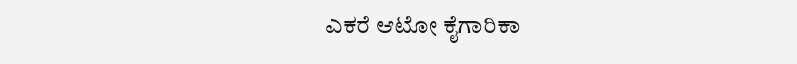ಎಕರೆ ಆಟೋ ಕೈಗಾರಿಕಾ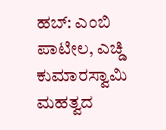ಹಬ್: ಎಂಬಿ ಪಾಟೀಲ, ಎಚ್ಡಿ ಕುಮಾರಸ್ವಾಮಿ ಮಹತ್ವದ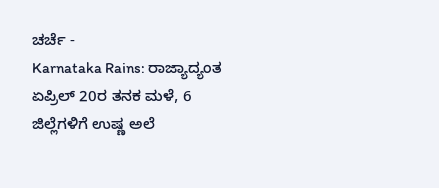ಚರ್ಚೆ -
Karnataka Rains: ರಾಜ್ಯಾದ್ಯಂತ ಏಪ್ರಿಲ್ 20ರ ತನಕ ಮಳೆ, 6 ಜಿಲ್ಲೆಗಳಿಗೆ ಉಷ್ಣ ಅಲೆ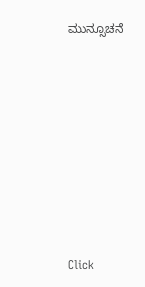ಮುನ್ಸೂಚನೆ












Click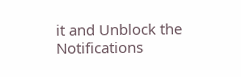it and Unblock the Notifications